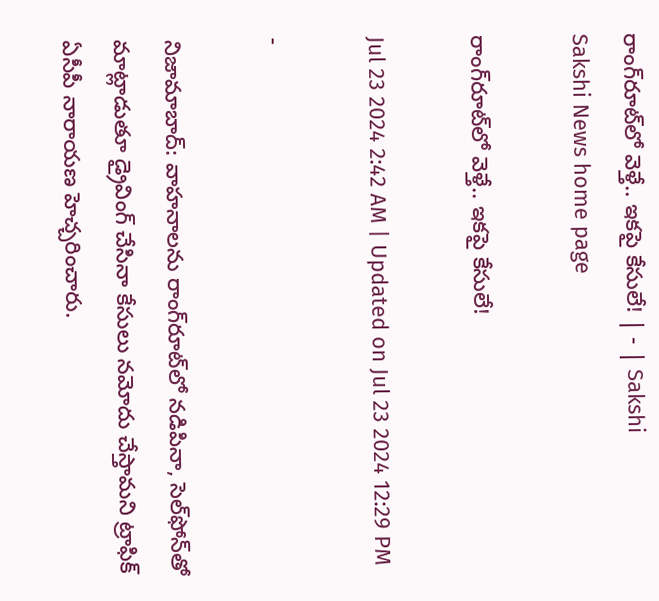రాంగ్‌రూట్‌లో వెళ్తే.. ఇకపై కేసులే! | - | Sakshi
Sakshi News home page

రాంగ్‌రూట్‌లో వెళ్తే.. ఇకపై కేసులే!

Jul 23 2024 2:42 AM | Updated on Jul 23 2024 12:29 PM

-

నిజామాబాద్‌: వాహనాలను రాంగ్‌రూట్‌లో నడిపినా, సెల్‌ఫోన్‌తో మాట్లాడుతూ డ్రైవింగ్‌ చేసినా కేసులు నమోదు చేస్తామని ట్రాఫిక్‌ ఏసీపీ నారాయణ హెచ్చరించారు.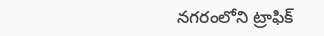నగరంలోని ట్రాఫిక్‌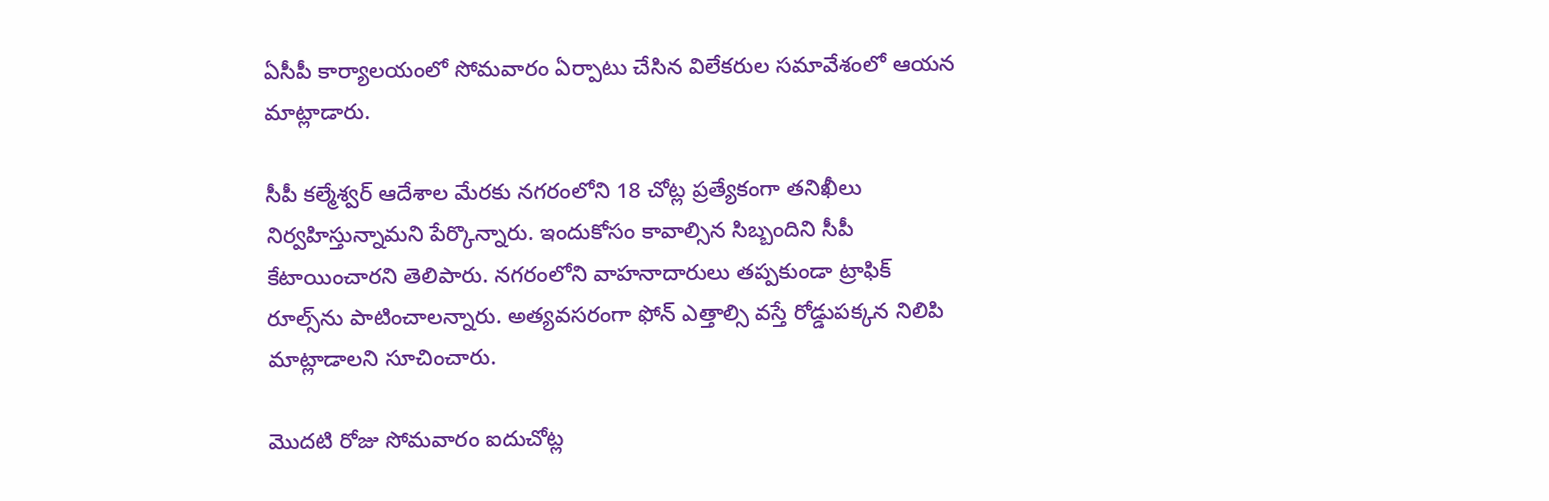ఏసీపీ కార్యాలయంలో సోమవారం ఏర్పాటు చేసిన విలేకరుల సమావేశంలో ఆయన మాట్లాడారు.

సీపీ కల్మేశ్వర్‌ ఆదేశాల మేరకు నగరంలోని 18 చోట్ల ప్రత్యేకంగా తనిఖీలు నిర్వహిస్తున్నామని పేర్కొన్నారు. ఇందుకోసం కావాల్సిన సిబ్బందిని సీపీ కేటాయించారని తెలిపారు. నగరంలోని వాహనాదారులు తప్పకుండా ట్రాఫిక్‌ రూల్స్‌ను పాటించాలన్నారు. అత్యవసరంగా ఫోన్‌ ఎత్తాల్సి వస్తే రోడ్డుపక్కన నిలిపి మాట్లాడాలని సూచించారు.

మొదటి రోజు సోమవారం ఐదుచోట్ల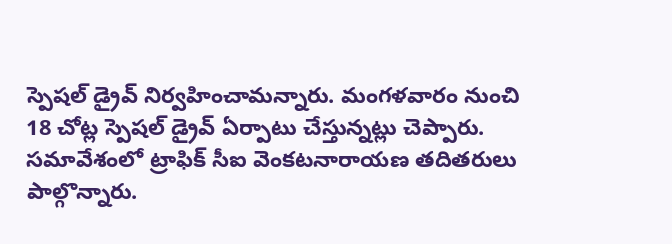స్పెషల్‌ డ్రైవ్‌ నిర్వహించామన్నారు. మంగళవారం నుంచి 18 చోట్ల స్పెషల్‌ డ్రైవ్‌ ఏర్పాటు చేస్తున్నట్లు చెప్పారు. సమావేశంలో ట్రాఫిక్‌ సీఐ వెంకటనారాయణ తదితరులు పాల్గొన్నారు.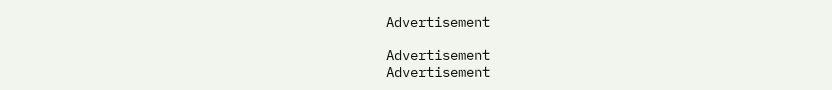Advertisement

Advertisement
Advertisement